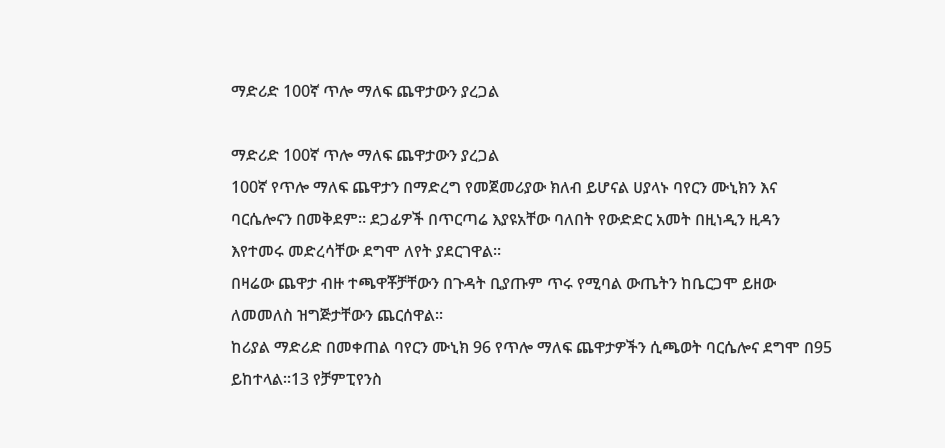ማድሪድ 100ኛ ጥሎ ማለፍ ጨዋታውን ያረጋል

ማድሪድ 100ኛ ጥሎ ማለፍ ጨዋታውን ያረጋል
100ኛ የጥሎ ማለፍ ጨዋታን በማድረግ የመጀመሪያው ክለብ ይሆናል ሀያላኑ ባየርን ሙኒክን እና ባርሴሎናን በመቅደም። ደጋፊዎች በጥርጣሬ እያዩአቸው ባለበት የውድድር አመት በዚነዲን ዚዳን እየተመሩ መድረሳቸው ደግሞ ለየት ያደርገዋል።
በዛሬው ጨዋታ ብዙ ተጫዋቾቻቸውን በጉዳት ቢያጡም ጥሩ የሚባል ውጤትን ከቤርጋሞ ይዘው ለመመለስ ዝግጅታቸውን ጨርሰዋል።
ከሪያል ማድሪድ በመቀጠል ባየርን ሙኒክ 96 የጥሎ ማለፍ ጨዋታዎችን ሲጫወት ባርሴሎና ደግሞ በ95 ይከተላል።13 የቻምፒየንስ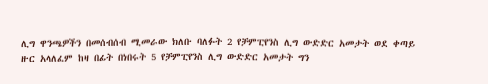ሊግ ዋንጫዎችን በመሰብሰብ ሚመራው ክለቡ ባለፉት 2 የቻምፒየንስ ሊግ ውድድር አመታት ወደ ቀጣይ ዙር አላለፈም ከዛ በፊት በነበሩት 5 የቻምፒየንስ ሊግ ውድድር አመታት ግን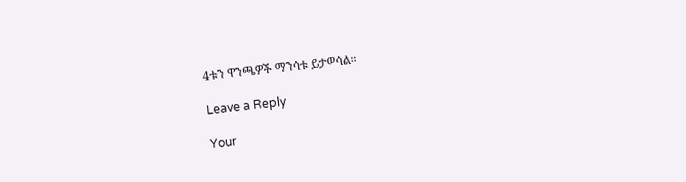4ቱን ዋንጫዎች ማንሳቱ ይታወሳል።

Leave a Reply

Your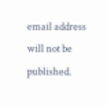email address will not be published.